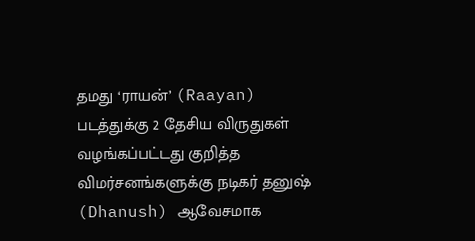தமது ‘ராயன்’ (Raayan) படத்துக்கு 2 தேசிய விருதுகள் வழங்கப்பட்டது குறித்த விமர்சனங்களுக்கு நடிகர் தனுஷ் (Dhanush) ஆவேசமாக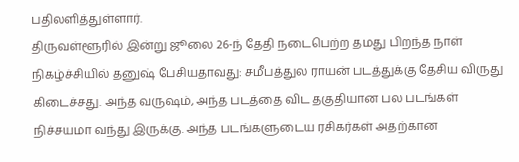பதிலளித்துள்ளார்.
திருவள்ளூரில் இன்று ஜூலை 26-ந் தேதி நடைபெற்ற தமது பிறந்த நாள் நிகழ்ச்சியில் தனுஷ் பேசியதாவது: சமீபத்துல ராயன் படத்துக்கு தேசிய விருது கிடைச்சது. அந்த வருஷம், அந்த படத்தை விட தகுதியான பல படங்கள் நிச்சயமா வந்து இருக்கு. அந்த படங்களுடைய ரசிகர்கள் அதற்கான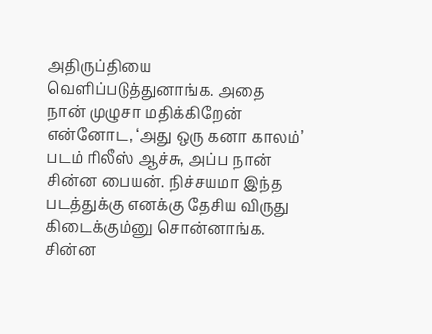அதிருப்தியை வெளிப்படுத்துனாங்க. அதை நான் முழுசா மதிக்கிறேன்
என்னோட, ‘அது ஒரு கனா காலம்’ படம் ரிலீஸ் ஆச்சு, அப்ப நான் சின்ன பையன். நிச்சயமா இந்த படத்துக்கு எனக்கு தேசிய விருது கிடைக்கும்னு சொன்னாங்க. சின்ன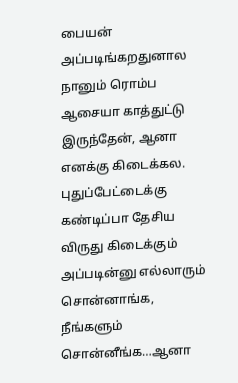பையன் அப்படிங்கறதுனால நானும் ரொம்ப ஆசையா காத்துட்டு இருந்தேன், ஆனா எனக்கு கிடைக்கல.
புதுப்பேட்டைக்கு கண்டிப்பா தேசிய விருது கிடைக்கும் அப்படின்னு எல்லாரும் சொன்னாங்க, நீங்களும் சொன்னீங்க…ஆனா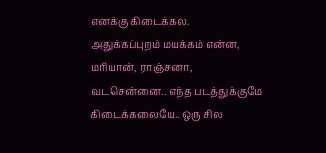எனக்கு கிடைக்கல.
அதுக்கப்புறம் மயக்கம் என்ன, மரியான், ராஞ்சனா, வடசென்னை.. எந்த படத்துக்குமே கிடைக்கலையே.. ஒரு சில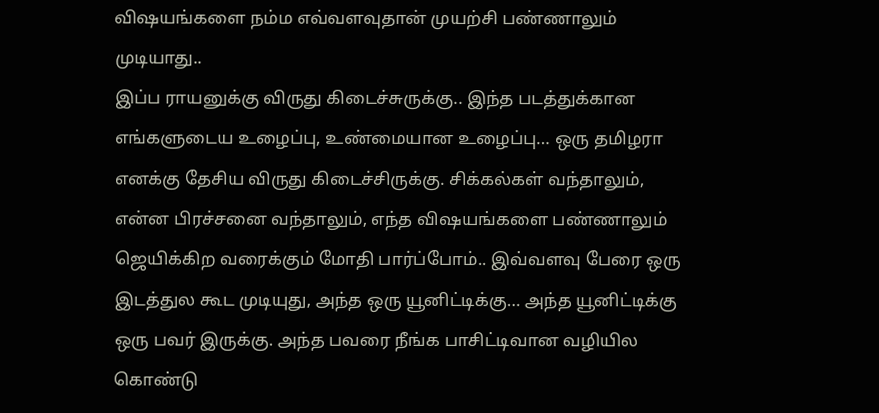விஷயங்களை நம்ம எவ்வளவுதான் முயற்சி பண்ணாலும் முடியாது..
இப்ப ராயனுக்கு விருது கிடைச்சுருக்கு.. இந்த படத்துக்கான எங்களுடைய உழைப்பு, உண்மையான உழைப்பு… ஒரு தமிழரா எனக்கு தேசிய விருது கிடைச்சிருக்கு. சிக்கல்கள் வந்தாலும், என்ன பிரச்சனை வந்தாலும், எந்த விஷயங்களை பண்ணாலும் ஜெயிக்கிற வரைக்கும் மோதி பார்ப்போம்.. இவ்வளவு பேரை ஒரு இடத்துல கூட முடியுது, அந்த ஒரு யூனிட்டிக்கு… அந்த யூனிட்டிக்கு ஒரு பவர் இருக்கு. அந்த பவரை நீங்க பாசிட்டிவான வழியில கொண்டு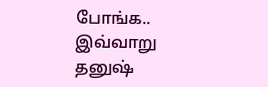போங்க.. இவ்வாறு தனுஷ்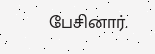பேசினார்.